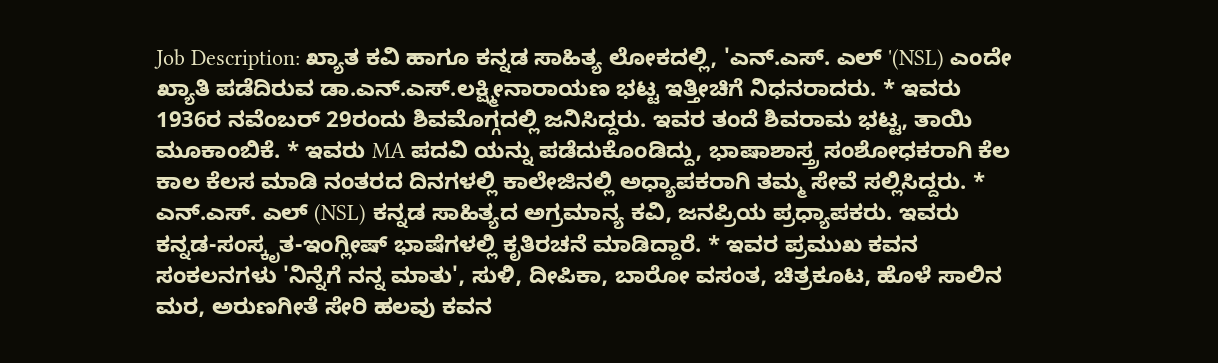Job Description: ಖ್ಯಾತ ಕವಿ ಹಾಗೂ ಕನ್ನಡ ಸಾಹಿತ್ಯ ಲೋಕದಲ್ಲಿ, 'ಎನ್.ಎಸ್. ಎಲ್ '(NSL) ಎಂದೇ ಖ್ಯಾತಿ ಪಡೆದಿರುವ ಡಾ.ಎನ್.ಎಸ್.ಲಕ್ಷ್ಮೀನಾರಾಯಣ ಭಟ್ಟ ಇತ್ತೀಚಿಗೆ ನಿಧನರಾದರು. * ಇವರು 1936ರ ನವೆಂಬರ್ 29ರಂದು ಶಿವಮೊಗ್ಗದಲ್ಲಿ ಜನಿಸಿದ್ದರು. ಇವರ ತಂದೆ ಶಿವರಾಮ ಭಟ್ಟ, ತಾಯಿ ಮೂಕಾಂಬಿಕೆ. * ಇವರು MA ಪದವಿ ಯನ್ನು ಪಡೆದುಕೊಂಡಿದ್ದು, ಭಾಷಾಶಾಸ್ತ್ರ ಸಂಶೋಧಕರಾಗಿ ಕೆಲ ಕಾಲ ಕೆಲಸ ಮಾಡಿ ನಂತರದ ದಿನಗಳಲ್ಲಿ ಕಾಲೇಜಿನಲ್ಲಿ ಅಧ್ಯಾಪಕರಾಗಿ ತಮ್ಮ ಸೇವೆ ಸಲ್ಲಿಸಿದ್ದರು. * ಎನ್.ಎಸ್. ಎಲ್ (NSL) ಕನ್ನಡ ಸಾಹಿತ್ಯದ ಅಗ್ರಮಾನ್ಯ ಕವಿ, ಜನಪ್ರಿಯ ಪ್ರಧ್ಯಾಪಕರು. ಇವರು ಕನ್ನಡ-ಸಂಸ್ಕೃತ-ಇಂಗ್ಲೀಷ್ ಭಾಷೆಗಳಲ್ಲಿ ಕೃತಿರಚನೆ ಮಾಡಿದ್ದಾರೆ. * ಇವರ ಪ್ರಮುಖ ಕವನ ಸಂಕಲನಗಳು 'ನಿನ್ನೆಗೆ ನನ್ನ ಮಾತು', ಸುಳಿ, ದೀಪಿಕಾ, ಬಾರೋ ವಸಂತ, ಚಿತ್ರಕೂಟ, ಹೊಳೆ ಸಾಲಿನ ಮರ, ಅರುಣಗೀತೆ ಸೇರಿ ಹಲವು ಕವನ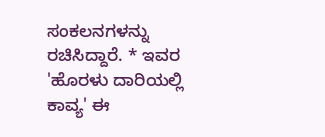ಸಂಕಲನಗಳನ್ನು ರಚಿಸಿದ್ದಾರೆ. * ಇವರ 'ಹೊರಳು ದಾರಿಯಲ್ಲಿ ಕಾವ್ಯ' ಈ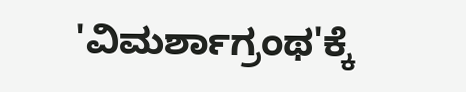'ವಿಮರ್ಶಾಗ್ರಂಥ'ಕ್ಕೆ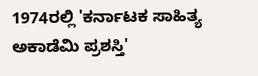1974ರಲ್ಲಿ 'ಕರ್ನಾಟಕ ಸಾಹಿತ್ಯ ಅಕಾಡೆಮಿ ಪ್ರಶಸ್ತಿ'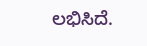ಲಭಿಸಿದೆ.